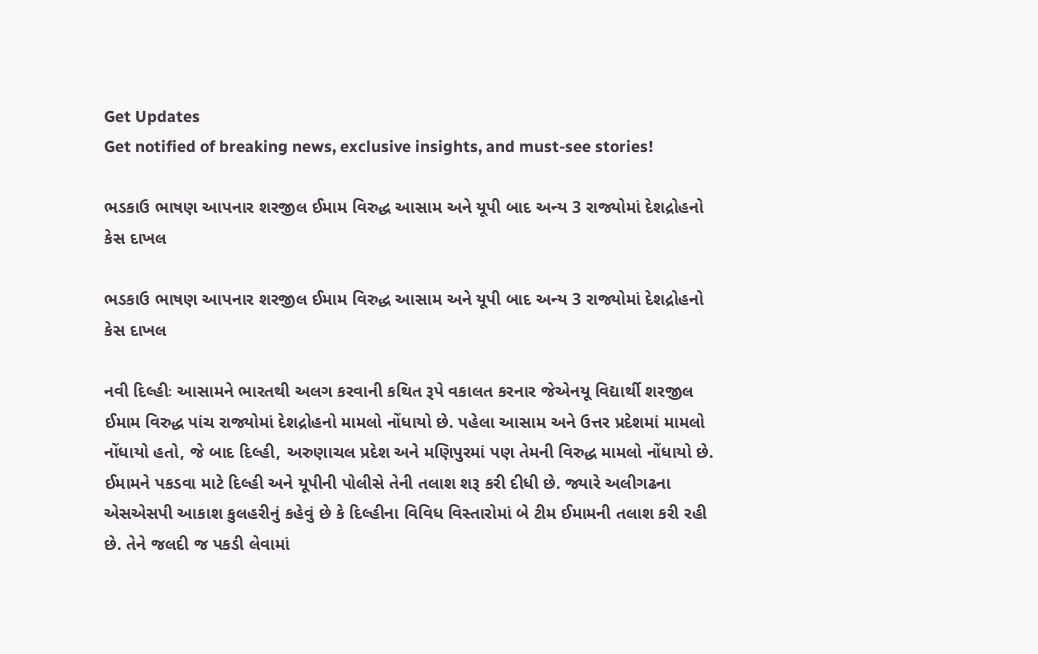Get Updates
Get notified of breaking news, exclusive insights, and must-see stories!

ભડકાઉ ભાષણ આપનાર શરજીલ ઈમામ વિરુદ્ધ આસામ અને યૂપી બાદ અન્ય 3 રાજ્યોમાં દેશદ્રોહનો કેસ દાખલ

ભડકાઉ ભાષણ આપનાર શરજીલ ઈમામ વિરુદ્ધ આસામ અને યૂપી બાદ અન્ય 3 રાજ્યોમાં દેશદ્રોહનો કેસ દાખલ

નવી દિલ્હીઃ આસામને ભારતથી અલગ કરવાની કથિત રૂપે વકાલત કરનાર જેએનયૂ વિદ્યાર્થી શરજીલ ઈમામ વિરુદ્ધ પાંચ રાજ્યોમાં દેશદ્રોહનો મામલો નોંધાયો છે. પહેલા આસામ અને ઉત્તર પ્રદેશમાં મામલો નોંધાયો હતો, જે બાદ દિલ્હી, અરુણાચલ પ્રદેશ અને મણિપુરમાં પણ તેમની વિરુદ્ધ મામલો નોંધાયો છે. ઈમામને પકડવા માટે દિલ્હી અને યૂપીની પોલીસે તેની તલાશ શરૂ કરી દીધી છે. જ્યારે અલીગઢના એસએસપી આકાશ કુલહરીનું કહેવું છે કે દિલ્હીના વિવિધ વિસ્તારોમાં બે ટીમ ઈમામની તલાશ કરી રહી છે. તેને જલદી જ પકડી લેવામાં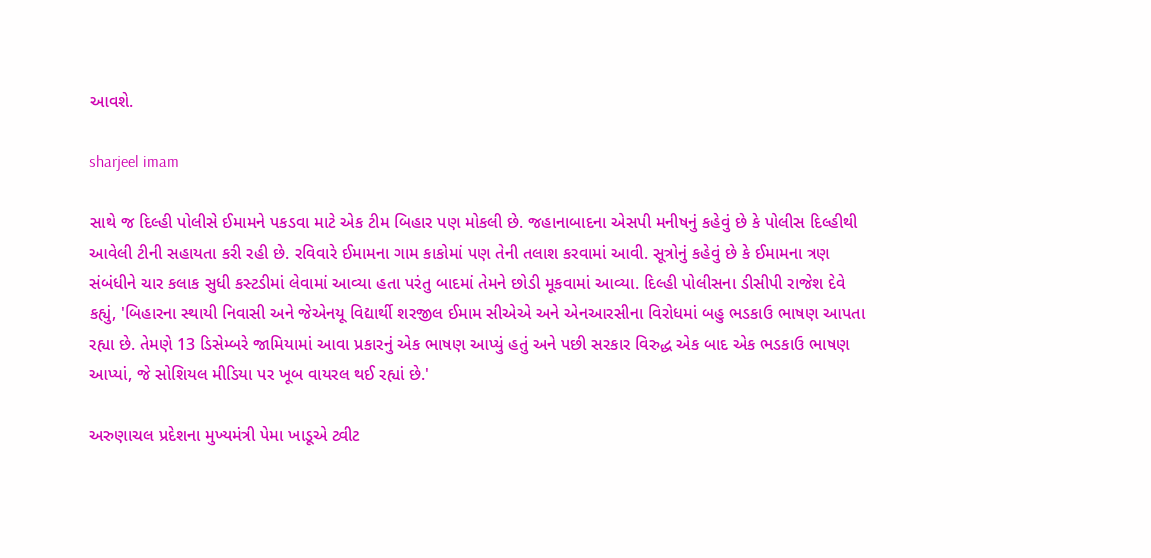આવશે.

sharjeel imam

સાથે જ દિલ્હી પોલીસે ઈમામને પકડવા માટે એક ટીમ બિહાર પણ મોકલી છે. જહાનાબાદના એસપી મનીષનું કહેવું છે કે પોલીસ દિલ્હીથી આવેલી ટીની સહાયતા કરી રહી છે. રવિવારે ઈમામના ગામ કાકોમાં પણ તેની તલાશ કરવામાં આવી. સૂત્રોનું કહેવું છે કે ઈમામના ત્રણ સંબંધીને ચાર કલાક સુધી કસ્ટડીમાં લેવામાં આવ્યા હતા પરંતુ બાદમાં તેમને છોડી મૂકવામાં આવ્યા. દિલ્હી પોલીસના ડીસીપી રાજેશ દેવે કહ્યું, 'બિહારના સ્થાયી નિવાસી અને જેએનયૂ વિદ્યાર્થી શરજીલ ઈમામ સીએએ અને એનઆરસીના વિરોધમાં બહુ ભડકાઉ ભાષણ આપતા રહ્યા છે. તેમણે 13 ડિસેમ્બરે જામિયામાં આવા પ્રકારનું એક ભાષણ આપ્યું હતું અને પછી સરકાર વિરુદ્ધ એક બાદ એક ભડકાઉ ભાષણ આપ્યાં, જે સોશિયલ મીડિયા પર ખૂબ વાયરલ થઈ રહ્યાં છે.'

અરુણાચલ પ્રદેશના મુખ્યમંત્રી પેમા ખાડૂએ ટ્વીટ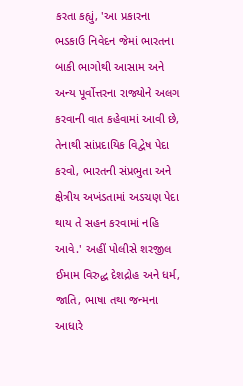કરતા કહ્યું, 'આ પ્રકારના ભડકાઉ નિવેદન જેમાં ભારતના બાકી ભાગોથી આસામ અને અન્ય પૂર્વોત્તરના રાજ્યોને અલગ કરવાની વાત કહેવામાં આવી છે, તેનાથી સાંપ્રદાયિક વિદ્વેષ પેદા કરવો, ભારતની સંપ્રભુતા અને ક્ષેત્રીય અખંડતામાં અડચણ પેદા થાય તે સહન કરવામાં નહિ આવે.' અહીં પોલીસે શરજીલ ઈમામ વિરુદ્ધ દેશદ્રોહ અને ધર્મ, જાતિ, ભાષા તથા જન્મના આધારે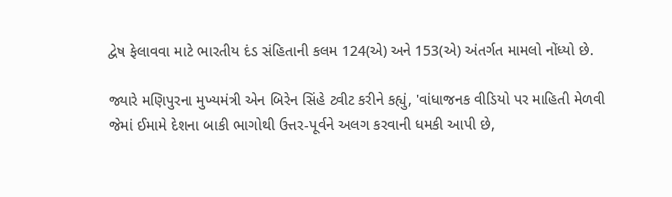દ્વેષ ફેલાવવા માટે ભારતીય દંડ સંહિતાની કલમ 124(એ) અને 153(એ) અંતર્ગત મામલો નોંધ્યો છે.

જ્યારે મણિપુરના મુખ્યમંત્રી એન બિરેન સિંહે ટ્વીટ કરીને કહ્યું, 'વાંધાજનક વીડિયો પર માહિતી મેળવી જેમાં ઈમામે દેશના બાકી ભાગોથી ઉત્તર-પૂર્વને અલગ કરવાની ધમકી આપી છે,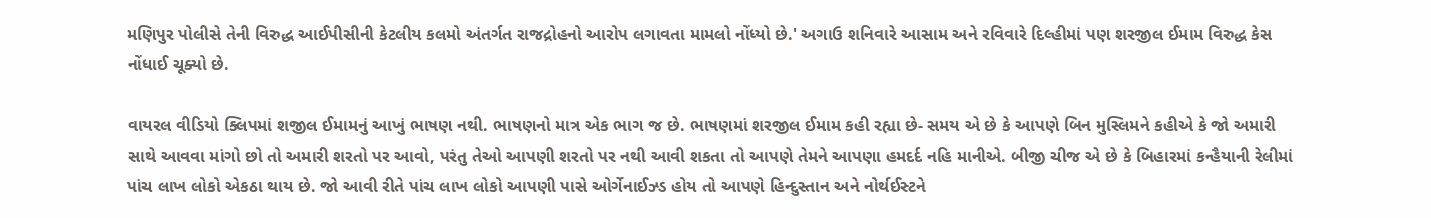મણિપુર પોલીસે તેની વિરુદ્ધ આઈપીસીની કેટલીય કલમો અંતર્ગત રાજદ્રોહનો આરોપ લગાવતા મામલો નોંધ્યો છે.' અગાઉ શનિવારે આસામ અને રવિવારે દિલ્હીમાં પણ શરજીલ ઈમામ વિરુદ્ધ કેસ નોંધાઈ ચૂક્યો છે.

વાયરલ વીડિયો ક્લિપમાં શજીલ ઈમામનું આખું ભાષણ નથી. ભાષણનો માત્ર એક ભાગ જ છે. ભાષણમાં શરજીલ ઈમામ કહી રહ્યા છે- સમય એ છે કે આપણે બિન મુસ્લિમને કહીએ કે જો અમારી સાથે આવવા માંગો છો તો અમારી શરતો પર આવો, પરંતુ તેઓ આપણી શરતો પર નથી આવી શકતા તો આપણે તેમને આપણા હમદર્દ નહિ માનીએ. બીજી ચીજ એ છે કે બિહારમાં કન્હૈયાની રેલીમાં પાંચ લાખ લોકો એકઠા થાય છે. જો આવી રીતે પાંચ લાખ લોકો આપણી પાસે ઓર્ગેનાઈઝ્ડ હોય તો આપણે હિન્દુસ્તાન અને નોર્થઈસ્ટને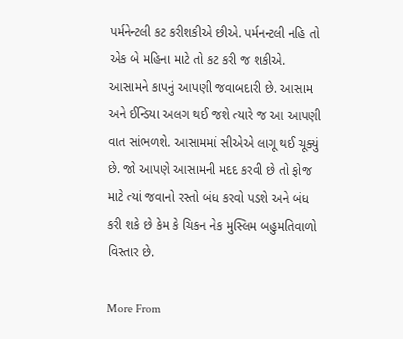પર્મનેન્ટલી કટ કરીશકીએ છીએ. પર્મનન્ટલી નહિ તો એક બે મહિના માટે તો કટ કરી જ શકીએ. આસામને કાપનું આપણી જવાબદારી છે. આસામ અને ઈન્ડિયા અલગ થઈ જશે ત્યારે જ આ આપણી વાત સાંભળશે. આસામમાં સીએએ લાગૂ થઈ ચૂક્યું છે. જો આપણે આસામની મદદ કરવી છે તો ફોજ માટે ત્યાં જવાનો રસ્તો બંધ કરવો પડશે અને બંધ કરી શકે છે કેમ કે ચિકન નેક મુસ્લિમ બહુમતિવાળો વિસ્તાર છે.

More From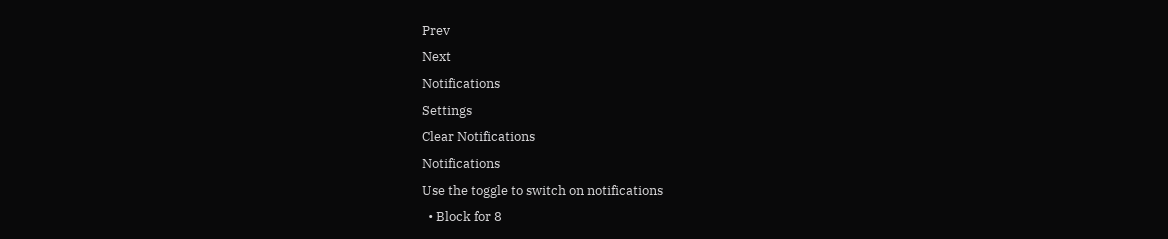Prev
Next
Notifications
Settings
Clear Notifications
Notifications
Use the toggle to switch on notifications
  • Block for 8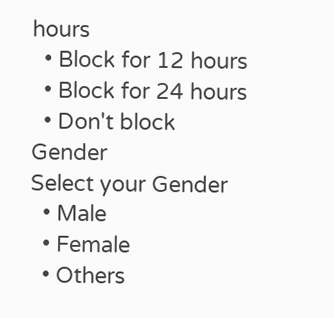hours
  • Block for 12 hours
  • Block for 24 hours
  • Don't block
Gender
Select your Gender
  • Male
  • Female
  • Others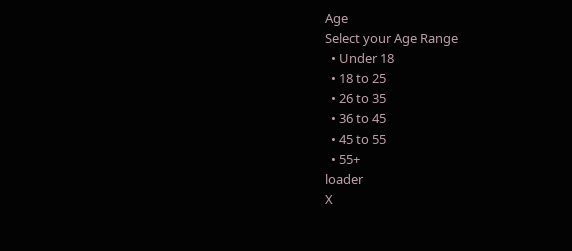Age
Select your Age Range
  • Under 18
  • 18 to 25
  • 26 to 35
  • 36 to 45
  • 45 to 55
  • 55+
loader
X